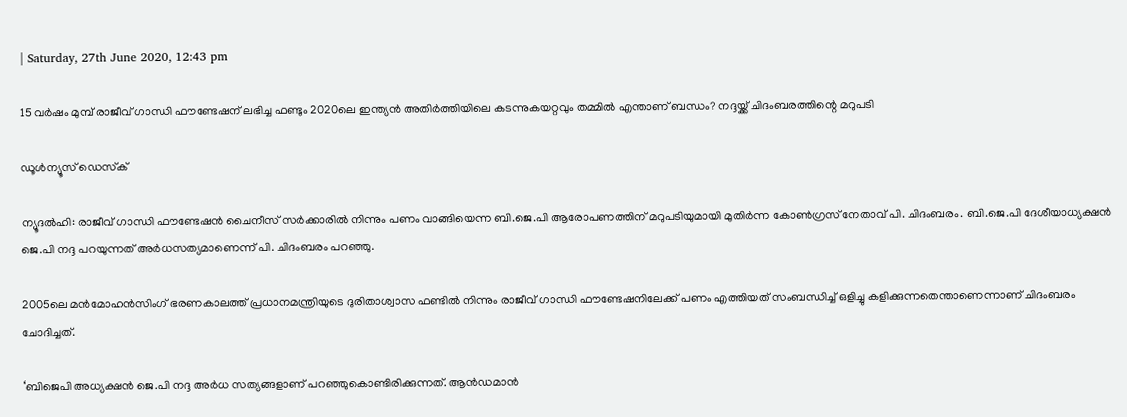| Saturday, 27th June 2020, 12:43 pm

15 വര്‍ഷം മുമ്പ് രാജീവ് ഗാന്ധി ഫൗണ്ടേഷന് ലഭിച്ച ഫണ്ടും 2020ലെ ഇന്ത്യന്‍ അതിര്‍ത്തിയിലെ കടന്നുകയറ്റവും തമ്മില്‍ എന്താണ് ബന്ധം? നദ്ദയ്ക്ക് ചിദംബരത്തിന്റെ മറുപടി

ഡൂള്‍ന്യൂസ് ഡെസ്‌ക്

ന്യൂദല്‍ഹി: രാജീവ് ഗാന്ധി ഫൗണ്ടേഷന്‍ ചൈനീസ് സര്‍ക്കാരില്‍ നിന്നും പണം വാങ്ങിയെന്ന ബി.ജെ.പി ആരോപണത്തിന് മറുപടിയുമായി മുതിര്‍ന്ന കോണ്‍ഗ്രസ് നേതാവ് പി. ചിദംബരം. ബി.ജെ.പി ദേശീയാധ്യക്ഷന്‍ ജെ.പി നദ്ദ പറയുന്നത് അര്‍ധസത്യമാണെന്ന് പി. ചിദംബരം പറഞ്ഞു.

2005ലെ മന്‍മോഹന്‍സിംഗ് ഭരണകാലത്ത് പ്രധാനമന്ത്രിയുടെ ദുരിതാശ്വാസ ഫണ്ടില്‍ നിന്നും രാജീവ് ഗാന്ധി ഫൗണ്ടേഷനിലേക്ക് പണം എത്തിയത് സംബന്ധിച്ച് ഒളിച്ചു കളിക്കുന്നതെന്താണെന്നാണ് ചിദംബരം ചോദിച്ചത്.

‘ബിജെപി അധ്യക്ഷന്‍ ജെ.പി നദ്ദ അര്‍ധ സത്യങ്ങളാണ് പറഞ്ഞുകൊണ്ടിരിക്കുന്നത്. ആന്‍ഡമാന്‍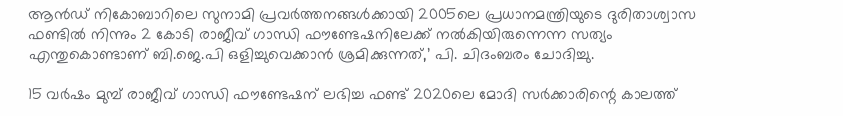ആന്‍ഡ് നികോബാറിലെ സുനാമി പ്രവര്‍ത്തനങ്ങള്‍ക്കായി 2005ലെ പ്രധാനമന്ത്രിയുടെ ദുരിതാശ്വാസ ഫണ്ടില്‍ നിന്നും 2 കോടി രാജീവ് ഗാന്ധി ഫൗണ്ടേഷനിലേക്ക് നല്‍കിയിരുന്നെന്ന സത്യം എന്തുകൊണ്ടാണ് ബി.ജെ.പി ഒളിച്ചുവെക്കാന്‍ ശ്രമിക്കുന്നത്,’ പി. ചിദംബരം ചോദിച്ചു.

15 വര്‍ഷം മുമ്പ് രാജീവ് ഗാന്ധി ഫൗണ്ടേഷന് ലഭിച്ച ഫണ്ട് 2020ലെ മോദി സര്‍ക്കാരിന്റെ കാലത്ത്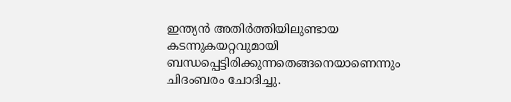ഇന്ത്യന്‍ അതിര്‍ത്തിയിലുണ്ടായ കടന്നുകയറ്റവുമായി ബന്ധപ്പെട്ടിരിക്കുന്നതെങ്ങനെയാണെന്നും ചിദംബരം ചോദിച്ചു.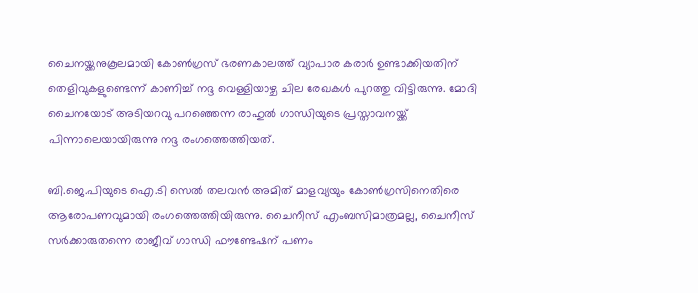ചൈനയ്ക്കനുകൂലമായി കോണ്‍ഗ്രസ് ഭരണകാലത്ത് വ്യാപാര കരാര്‍ ഉണ്ടാക്കിയതിന് തെളിവുകളുണ്ടെന്ന് കാണിച്ച് നദ്ദ വെള്ളിയാഴ്ച ചില രേഖകള്‍ പുറത്തു വിട്ടിരുന്നു. മോദി ചൈനയോട് അടിയറവു പറഞ്ഞെന്ന രാഹുല്‍ ഗാന്ധിയുടെ പ്രസ്താവനയ്ക്ക് പിന്നാലെയായിരുന്നു നദ്ദ രംഗത്തെത്തിയത്.

ബി.ജെ.പിയുടെ ഐ.ടി സെല്‍ തലവന്‍ അമിത് മാളവ്യയും കോണ്‍ഗ്രസിനെതിരെ ആരോപണവുമായി രംഗത്തെത്തിയിരുന്നു. ചൈനീസ് എംബസിമാത്രമല്ല, ചൈനീസ് സര്‍ക്കാരുതന്നെ രാജീവ് ഗാന്ധി ഫൗണ്ടേഷന് പണം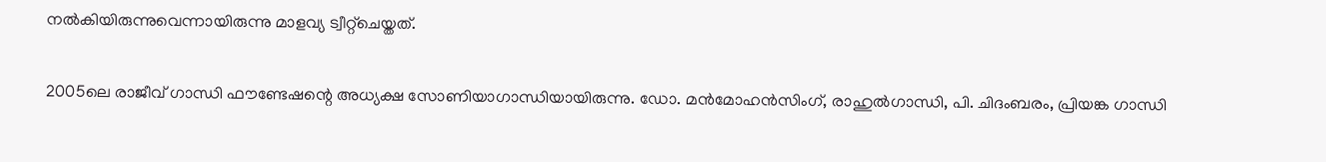നല്‍കിയിരുന്നുവെന്നായിരുന്നു മാളവ്യ ട്വീറ്റ്‌ചെയ്തത്.

2005ലെ രാജീവ് ഗാന്ധി ഫൗണ്ടേഷന്റെ അധ്യക്ഷ സോണിയാഗാന്ധിയായിരുന്നു. ഡോ. മന്‍മോഹന്‍സിംഗ്, രാഹുല്‍ഗാന്ധി, പി. ചിദംബരം, പ്രിയങ്ക ഗാന്ധി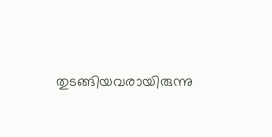തുടങ്ങിയവരായിരുന്നു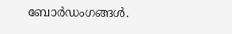ബോര്‍ഡംഗങ്ങള്‍.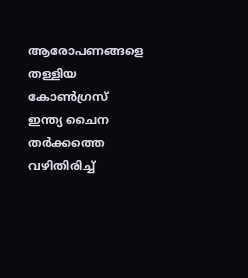ആരോപണങ്ങളെ തള്ളിയ കോണ്‍ഗ്രസ് ഇന്ത്യ ചൈന തര്‍ക്കത്തെ വഴിതിരിച്ച്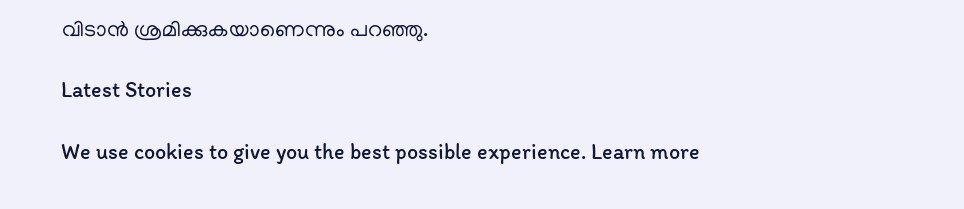വിടാന്‍ ശ്രമിക്കുകയാണെന്നും പറഞ്ഞു.

Latest Stories

We use cookies to give you the best possible experience. Learn more